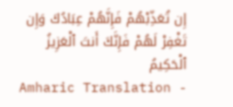إِن تُعَذِّبْهُمْ فَإِنَّهُمْ عِبَادُكَ وَإِن تَغْفِرْ لَهُمْ فَإِنَّكَ أَنتَ ٱلْعَزِيزُ ٱلْحَكِيمُ
Amharic Translation -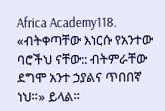Africa Academy118. «ብትቀጣቸው እነርሱ የአንተው ባሮችህ ናቸው:: ብትምራቸው ደግሞ አንተ ኃያልና ጥበበኛ ነህ።» ይላል።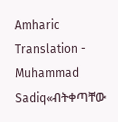Amharic Translation - Muhammad Sadiq«ብትቀጣቸው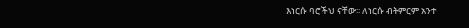እነርሱ ባሮችህ ናቸው፡፡ ለነርሱ ብትምርም አንተ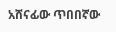አሸናፊው ጥበበኛው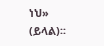ነህ» (ይላል)፡፡